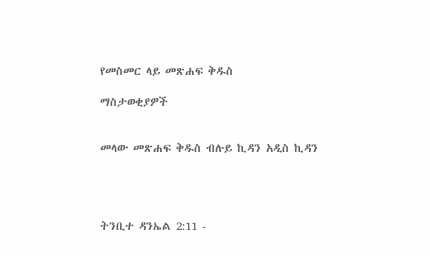የመስመር ላይ መጽሐፍ ቅዱስ

ማስታወቂያዎች


መላው መጽሐፍ ቅዱስ ብሉይ ኪዳን አዲስ ኪዳን




ትንቢተ ዳንኤል 2:11 -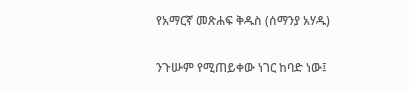የአማርኛ መጽሐፍ ቅዱስ (ሰማንያ አሃዱ)

ንጉሡም የሚጠይቀው ነገር ከባድ ነው፤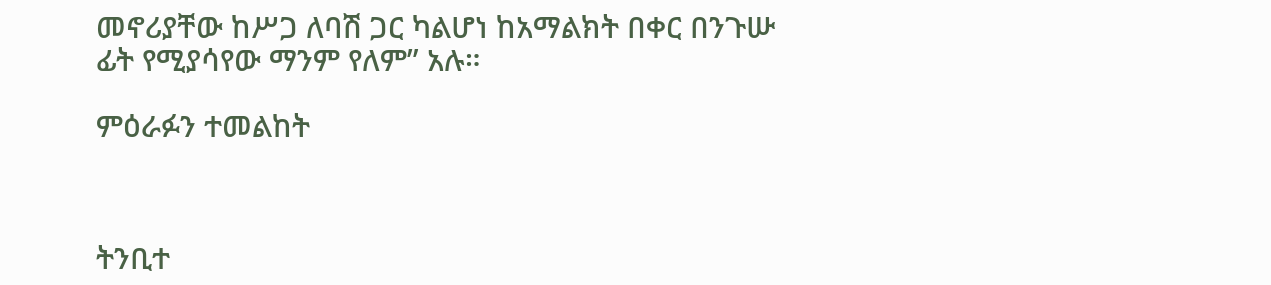መኖሪያቸው ከሥጋ ለባሽ ጋር ካልሆነ ከአማልክት በቀር በንጉሡ ፊት የሚያሳየው ማንም የለም” አሉ።

ምዕራፉን ተመልከት



ትንቢተ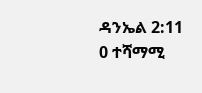ዳንኤል 2:11
0 ተሻማሚ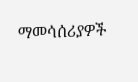ማመሳሰሪያዎች